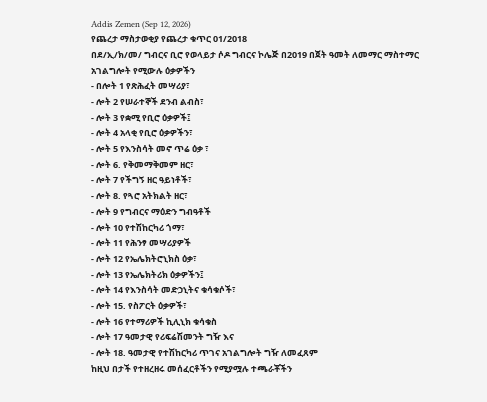Addis Zemen (Sep 12, 2026)
የጨረታ ማስታወቂያ የጨረታ ቁጥር 01/2018
በደ/ኢ/ክ/መ/ ግብርና ቢሮ የወላይታ ሶዶ ግብርና ኮሌጅ በ2019 በጀት ዓመት ለመማር ማስተማር አገልግሎት የሚውሉ ዕቃዎችን
- በሎት 1 የጽሕፈት መሣሪያ፣
- ሎት 2 የሠራተኞች ደንብ ልብስ፣
- ሎት 3 የቋሚ የቢሮ ዕቃዎች፤
- ሎት 4 አላቂ የቢሮ ዕቃዎችን፣
- ሎት 5 የእንስሳት መኖ ጥሬ ዕቃ ፣
- ሎት 6. የቅመማቅመም ዘር፣
- ሎት 7 የችግኝ ዘር ዓይነቶች፣
- ሎት 8. የጓሮ አትክልት ዘር፣
- ሎት 9 የግብርና ማዕድን ግብዓቶች
- ሎት 10 የተሽከርካሪ ጎማ፣
- ሎት 11 የሕንፃ መሣሪያዎች
- ሎት 12 የኤሌክትሮኒክስ ዕቃ፣
- ሎት 13 የኤሌክትሪክ ዕቃዎችን፤
- ሎት 14 የእንስሳት መድኃኒትና ቁሳቁሶች፣
- ሎት 15. የስፖርት ዕቃዎች፣
- ሎት 16 የተማሪዎች ኪሊኒክ ቁሳቁስ
- ሎት 17 ዓመታዊ የሪፍሬሽመንት ግዥ እና
- ሎት 18. ዓመታዊ የተሽከርካሪ ጥገና አገልግሎት ግዥ ለመፈጸም
ከዚህ በታች የተዘረዘሩ መሰፈርቶችን የሚያሟሉ ተጫራቾችን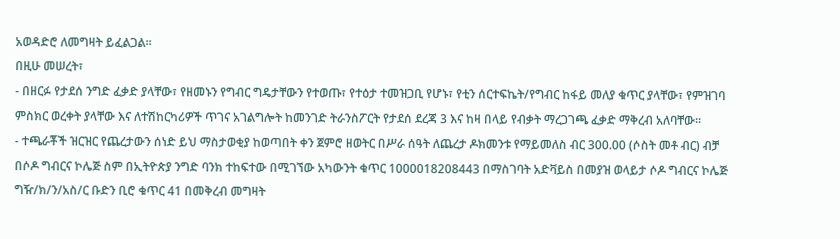አወዳድሮ ለመግዛት ይፈልጋል።
በዚሁ መሠረት፣
- በዘርፉ የታደሰ ንግድ ፈቃድ ያላቸው፣ የዘመኑን የግብር ግዴታቸውን የተወጡ፣ የተዕታ ተመዝጋቢ የሆኑ፣ የቲን ሰርተፍኬት/የግብር ከፋይ መለያ ቁጥር ያላቸው፣ የምዝገባ ምስክር ወረቀት ያላቸው እና ለተሽከርካሪዎች ጥገና አገልግሎት ከመንገድ ትራንስፖርት የታደሰ ደረጃ 3 እና ከዛ በላይ የብቃት ማረጋገጫ ፈቃድ ማቅረብ አለባቸው።
- ተጫራቾች ዝርዝር የጨረታውን ሰነድ ይህ ማስታወቂያ ከወጣበት ቀን ጀምሮ ዘወትር በሥራ ሰዓት ለጨረታ ዶክመንቱ የማይመለስ ብር 300.00 (ሶስት መቶ ብር) ብቻ በሶዶ ግብርና ኮሌጅ ስም በኢትዮጵያ ንግድ ባንክ ተከፍተው በሚገኘው አካውንት ቁጥር 1000018208443 በማስገባት አድቫይስ በመያዝ ወላይታ ሶዶ ግብርና ኮሌጅ ግዥ/ክ/ን/አስ/ር ቡድን ቢሮ ቁጥር 41 በመቅረብ መግዛት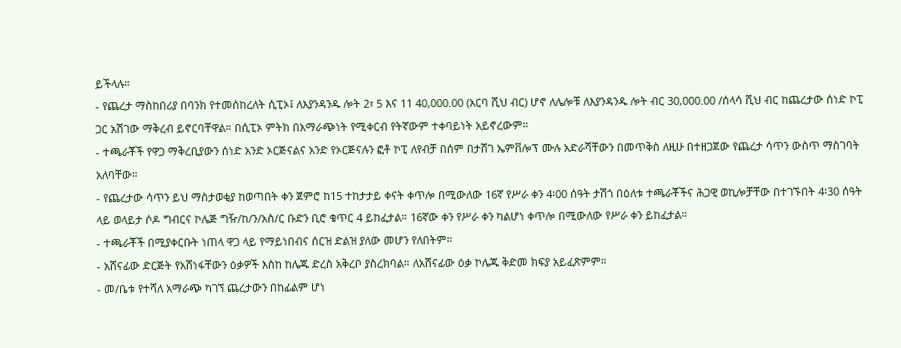ይችላሉ።
- የጨረታ ማስከበሪያ በባንክ የተመሰከረለት ሲፒኦ፤ ለእያንዳንዱ ሎት 2፣ 5 እና 11 40,000.00 (አርባ ሺህ ብር) ሆኖ ለሌሎቹ ለእያንዳንዱ ሎት ብር 30,000.00 /ሰላሳ ሺህ ብር ከጨረታው ሰነድ ኮፒ ጋር አሽገው ማቅረብ ይኖርባቸዋል። በሲፒኦ ምትክ በአማራጭነት የሚቀርብ የትኛውም ተቀባይነት አይኖረውም።
- ተጫራቾች የዋጋ ማቅረቢያውን ሰነድ አንድ ኦርጅናልና አንድ የኦርጅናሉን ፎቶ ኮፒ ለየብቻ በሰም በታሸገ ኤምቨሎፕ ሙሉ አድራሻቸውን በመጥቅስ ለዚሁ በተዘጋጀው የጨረታ ሳጥን ውስጥ ማስገባት አለባቸው።
- የጨረታው ሳጥን ይህ ማስታወቂያ ከወጣበት ቀን ጀምሮ ከ15 ተከታታይ ቀናት ቀጥሎ በሚውለው 16ኛ የሥራ ቀን 4፡00 ሰዓት ታሽጎ በዕለቱ ተጫራቾችና ሕጋዊ ወኪሎቻቸው በተገኙበት 4፡30 ሰዓት ላይ ወላይታ ሶዶ ግብርና ኮሌጅ ግዥ/ከ/ን/አስ/ር ቡድን ቢሮ ቁጥር 4 ይከፈታል። 16ኛው ቀን የሥራ ቀን ካልሆነ ቀጥሎ በሚውለው የሥራ ቀን ይከፈታል።
- ተጫራቾች በሚያቀርቡት ነጠላ ዋጋ ላይ የማይነበብና ሰርዝ ድልዝ ያለው መሆን የለበትም።
- አሸናፊው ድርጅት የአሸነፋቸውን ዕቃዎች እስከ ከሌጁ ድረስ አቅረቦ ያስረክባል። ለአሸናፊው ዕቃ ኮሌጁ ቅድመ ክፍያ አይፈጽምም።
- መ/ቤቱ የተሻለ አማራጭ ካገኘ ጨረታውን በከፊልም ሆነ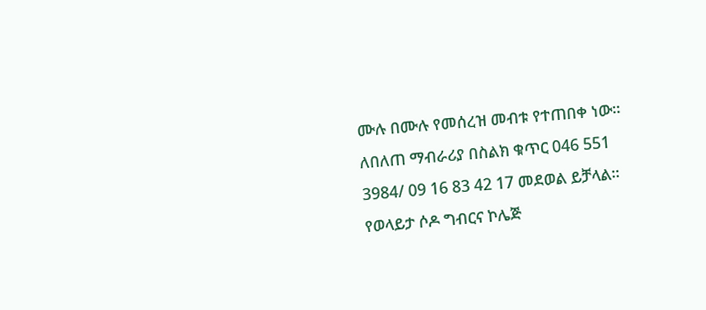ሙሉ በሙሉ የመሰረዝ መብቱ የተጠበቀ ነው።
ለበለጠ ማብራሪያ በስልክ ቁጥር 046 551 3984/ 09 16 83 42 17 መደወል ይቻላል።
የወላይታ ሶዶ ግብርና ኮሌጅ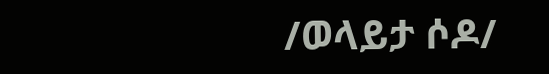/ወላይታ ሶዶ/